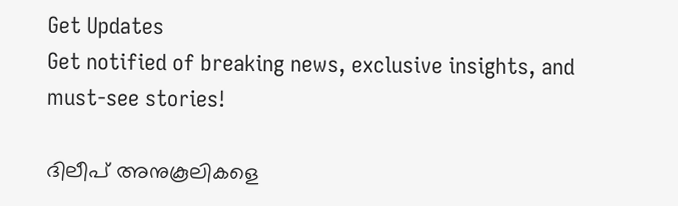Get Updates
Get notified of breaking news, exclusive insights, and must-see stories!

ദിലീപ് അനുകൂലികളെ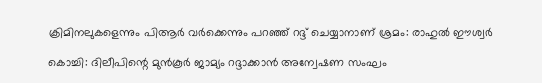ക്രിമിനലുകളെന്നും പിആർ വർക്കെന്നും പറഞ്ഞ് റദ്ദ് ചെയ്യാനാണ് ശ്രമം: രാഹുല്‍ ഈശ്വർ

കൊച്ചി: ദിലീപിന്റെ മുന്‍കൂര്‍ ജാമ്യം റദ്ദാക്കാന്‍ അന്വേഷണ സംഘം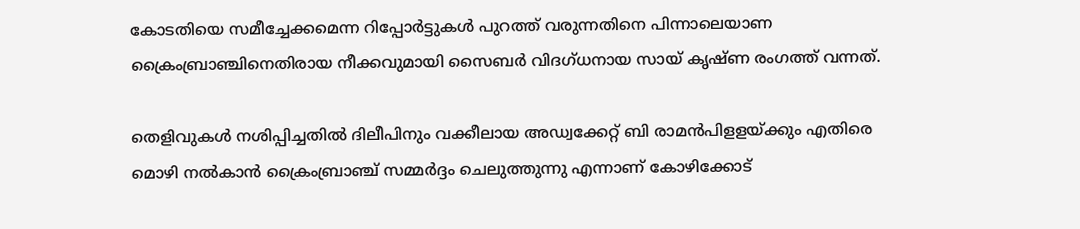കോടതിയെ സമീച്ചേക്കമെന്ന റിപ്പോർട്ടുകള്‍ പുറത്ത് വരുന്നതിനെ പിന്നാലെയാണ ക്രൈംബ്രാഞ്ചിനെതിരായ നീക്കവുമായി സൈബര്‍ വിദഗ്ധനായ സായ് കൃഷ്ണ രംഗത്ത് വന്നത്.

തെളിവുകള്‍ നശിപ്പിച്ചതില്‍ ദിലീപിനും വക്കീലായ അഡ്വക്കേറ്റ് ബി രാമന്‍പിളളയ്ക്കും എതിരെ മൊഴി നല്‍കാന്‍ ക്രൈംബ്രാഞ്ച് സമ്മര്‍ദ്ദം ചെലുത്തുന്നു എന്നാണ് കോഴിക്കോട്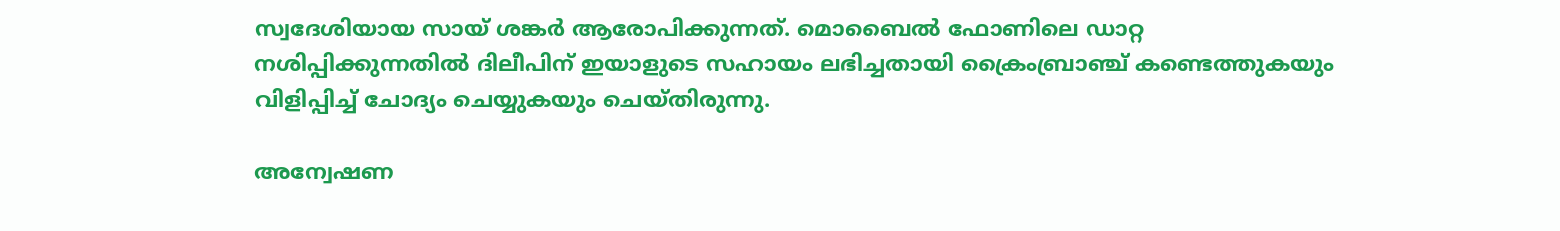സ്വദേശിയായ സായ് ശങ്കർ ആരോപിക്കുന്നത്. മൊബൈല്‍ ഫോണിലെ ഡാറ്റ നശിപ്പിക്കുന്നതില്‍ ദിലീപിന് ഇയാളുടെ സഹായം ലഭിച്ചതായി ക്രൈംബ്രാഞ്ച് കണ്ടെത്തുകയും വിളിപ്പിച്ച് ചോദ്യം ചെയ്യുകയും ചെയ്തിരുന്നു.

അന്വേഷണ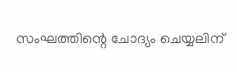സംഘത്തിന്റെ ചോദ്യം ചെയ്യലിന്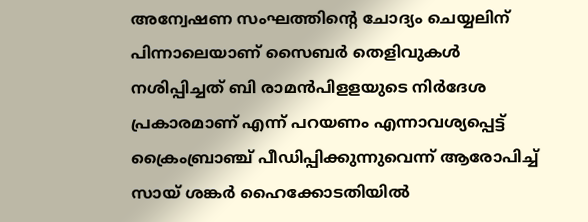അന്വേഷണ സംഘത്തിന്റെ ചോദ്യം ചെയ്യലിന് പിന്നാലെയാണ് സൈബര്‍ തെളിവുകള്‍ നശിപ്പിച്ചത് ബി രാമന്‍പിളളയുടെ നിര്‍ദേശ പ്രകാരമാണ് എന്ന് പറയണം എന്നാവശ്യപ്പെട്ട് ക്രൈംബ്രാഞ്ച് പീഡിപ്പിക്കുന്നുവെന്ന് ആരോപിച്ച് സായ് ശങ്കര്‍ ഹൈക്കോടതിയില്‍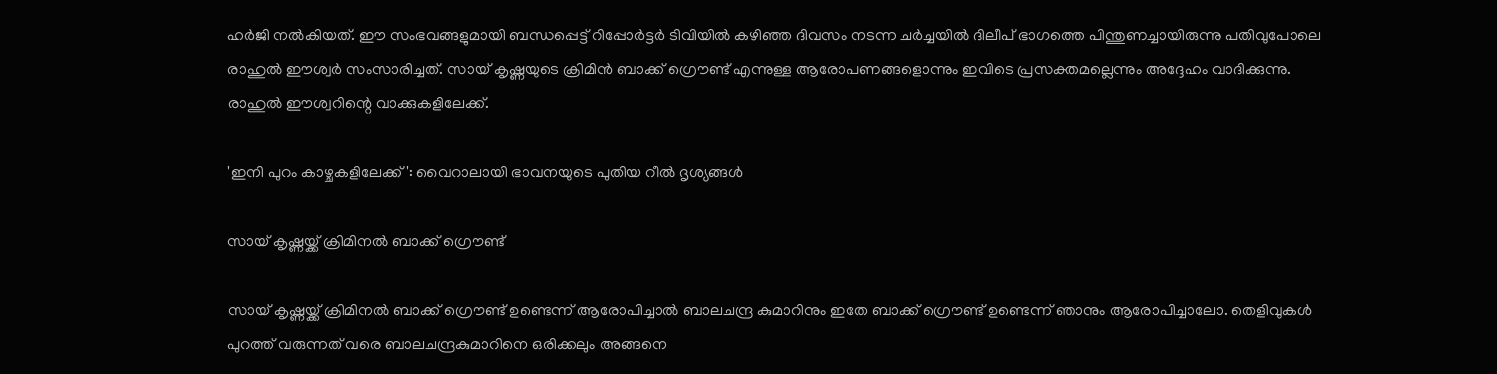ഹർജി നല്‍കിയത്. ഈ സംഭവങ്ങളുമായി ബന്ധപ്പെട്ട് റിപ്പോർട്ടർ ടിവിയില്‍ കഴിഞ്ഞ ദിവസം നടന്ന ചർച്ചയില്‍ ദിലീപ് ഭാഗത്തെ പിന്തുണച്ചായിരുന്നു പതിവുപോലെ രാഹുല്‍ ഈശ്വർ സംസാരിച്ചത്. സായ് കൃഷ്ണയുടെ ക്രിമിന്‍ ബാക്ക് ഗ്രൌണ്ട് എന്നുള്ള ആരോപണങ്ങളൊന്നും ഇവിടെ പ്രസക്തമല്ലെന്നും അദ്ദേഹം വാദിക്കുന്നു. രാഹുല്‍ ഈശ്വറിന്റെ വാക്കുകളിലേക്ക്.

'ഇനി പുറം കാഴ്ചകളിലേക്ക്': വൈറാലായി ഭാവനയുടെ പുതിയ റീല്‍ ദൃശ്യങ്ങള്‍

സായ് കൃഷ്ണയ്ക്ക് ക്രിമിനല്‍ ബാക്ക് ഗ്രൌണ്ട്

സായ് കൃഷ്ണയ്ക്ക് ക്രിമിനല്‍ ബാക്ക് ഗ്രൌണ്ട് ഉണ്ടെന്ന് ആരോപിച്ചാല്‍ ബാലചന്ദ്ര കുമാറിനും ഇതേ ബാക്ക് ഗ്രൌണ്ട് ഉണ്ടെന്ന് ഞാനും ആരോപിച്ചാലോ. തെളിവുകള്‍ പുറത്ത് വരുന്നത് വരെ ബാലചന്ദ്രകുമാറിനെ ഒരിക്കലും അങ്ങനെ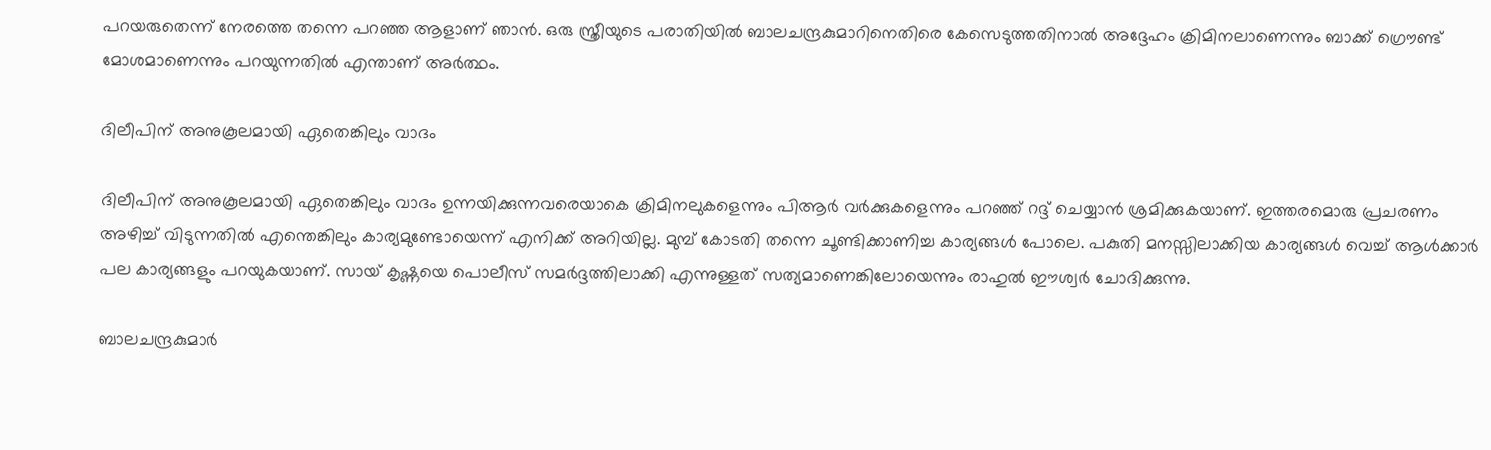പറയരുതെന്ന് നേരത്തെ തന്നെ പറഞ്ഞ ആളാണ് ഞാന്‍. ഒരു സ്ത്രീയുടെ പരാതിയില്‍ ബാലചന്ദ്രകുമാറിനെതിരെ കേസെടുത്തതിനാല്‍ അദ്ദേഹം ക്രിമിനലാണെന്നും ബാക്ക് ഗ്രൌണ്ട് മോശമാണെന്നും പറയുന്നതില്‍ എന്താണ് അർത്ഥം.

ദിലീപിന് അനുകൂലമായി ഏതെങ്കിലും വാദം

ദിലീപിന് അനുകൂലമായി ഏതെങ്കിലും വാദം ഉന്നയിക്കുന്നവരെയാകെ ക്രിമിനലുകളെന്നും പിആർ വർക്കുകളെന്നും പറഞ്ഞ് റദ്ദ് ചെയ്യാന്‍ ശ്രമിക്കുകയാണ്. ഇത്തരമൊരു പ്രചരണം അഴിച്ച് വിടുന്നതില്‍ എന്തെങ്കിലും കാര്യമുണ്ടോയെന്ന് എനിക്ക് അറിയില്ല. മുമ്പ് കോടതി തന്നെ ചൂണ്ടിക്കാണിച്ച കാര്യങ്ങള്‍ പോലെ. പകുതി മനസ്സിലാക്കിയ കാര്യങ്ങള്‍ വെച്ച് ആള്‍ക്കാർ പല കാര്യങ്ങളും പറയുകയാണ്. സായ് കൃഷ്ണയെ പൊലീസ് സമർദ്ദത്തിലാക്കി എന്നുള്ളത് സത്യമാണെങ്കിലോയെന്നും രാഹുല്‍ ഈശ്വർ ചോദിക്കുന്നു.

ബാലചന്ദ്രകുമാർ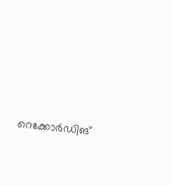റെക്കോർഡിങ്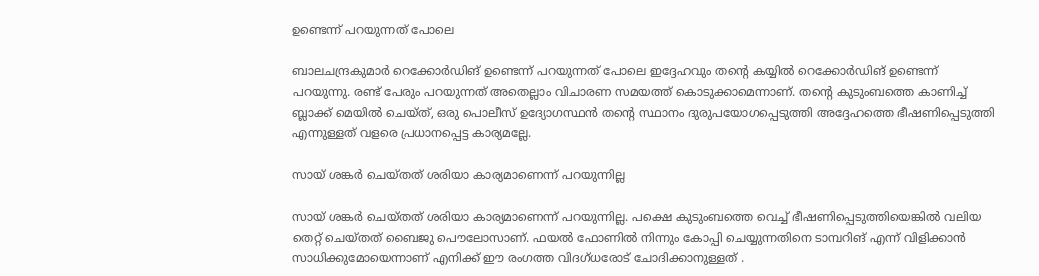ഉണ്ടെന്ന് പറയുന്നത് പോലെ

ബാലചന്ദ്രകുമാർ റെക്കോർഡിങ് ഉണ്ടെന്ന് പറയുന്നത് പോലെ ഇദ്ദേഹവും തന്റെ കയ്യില്‍ റെക്കോർഡിങ് ഉണ്ടെന്ന് പറയുന്നു. രണ്ട് പേരും പറയുന്നത് അതെല്ലാം വിചാരണ സമയത്ത് കൊടുക്കാമെന്നാണ്. തന്റെ കുടുംബത്തെ കാണിച്ച് ബ്ലാക്ക് മെയില്‍ ചെയ്ത്, ഒരു പൊലീസ് ഉദ്യോഗസ്ഥന്‍ തന്റെ സ്ഥാനം ദുരുപയോഗപ്പെടുത്തി അദ്ദേഹത്തെ ഭീഷണിപ്പെടുത്തി എന്നുള്ളത് വളരെ പ്രധാനപ്പെട്ട കാര്യമല്ലേ.

സായ് ശങ്കർ ചെയ്തത് ശരിയാ കാര്യമാണെന്ന് പറയുന്നില്ല

സായ് ശങ്കർ ചെയ്തത് ശരിയാ കാര്യമാണെന്ന് പറയുന്നില്ല. പക്ഷെ കുടുംബത്തെ വെച്ച് ഭീഷണിപ്പെടുത്തിയെങ്കില്‍ വലിയ തെറ്റ് ചെയ്തത് ബൈജു പൌലോസാണ്. ഫയല്‍ ഫോണില്‍ നിന്നും കോപ്പി ചെയ്യുന്നതിനെ ടാമ്പറിങ് എന്ന് വിളിക്കാന്‍ സാധിക്കുമോയെന്നാണ് എനിക്ക് ഈ രംഗത്ത വിദഗ്ധരോട് ചോദിക്കാനുള്ളത് .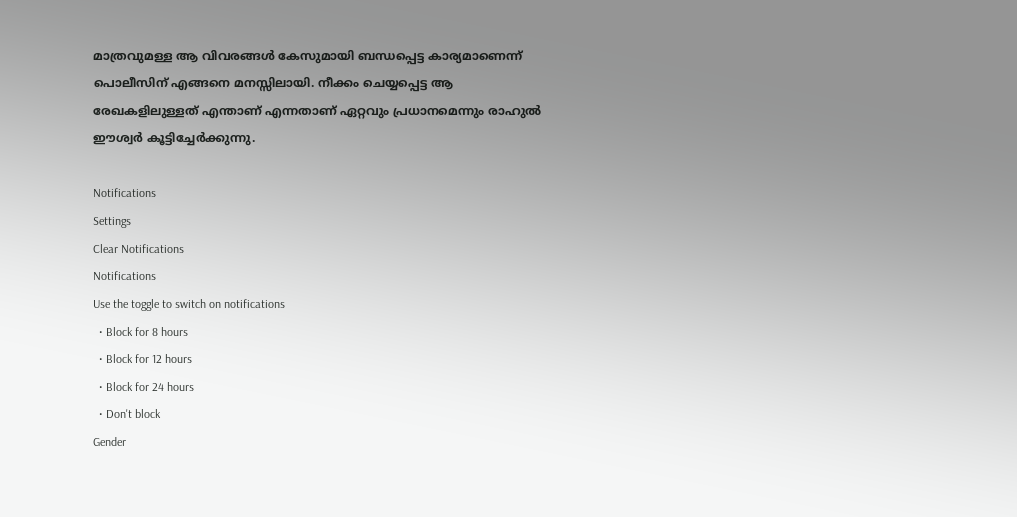മാത്രവുമള്ള ആ വിവരങ്ങള്‍ കേസുമായി ബന്ധപ്പെട്ട കാര്യമാണെന്ന് പൊലീസിന് എങ്ങനെ മനസ്സിലായി. നീക്കം ചെയ്യപ്പെട്ട ആ രേഖകളിലുള്ളത് എന്താണ് എന്നതാണ് ഏറ്റവും പ്രധാനമെന്നും രാഹുല്‍ ഈശ്വർ കൂട്ടിച്ചേർക്കുന്നു.

Notifications
Settings
Clear Notifications
Notifications
Use the toggle to switch on notifications
  • Block for 8 hours
  • Block for 12 hours
  • Block for 24 hours
  • Don't block
Gender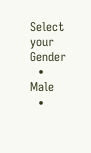Select your Gender
  • Male
  •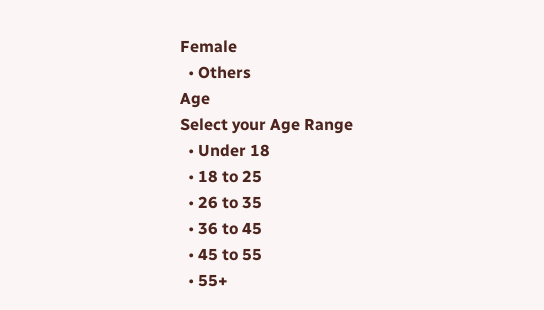Female
  • Others
Age
Select your Age Range
  • Under 18
  • 18 to 25
  • 26 to 35
  • 36 to 45
  • 45 to 55
  • 55+